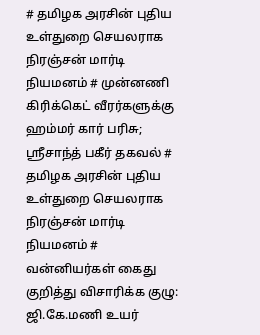# தமிழக அரசின் புதிய உள்துறை செயலராக நிரஞ்சன் மார்டி நியமனம் # முன்னணி கிரிக்கெட் வீரர்களுக்கு ஹம்மர் கார் பரிசு; ஸ்ரீசாந்த் பகீர் தகவல் # தமிழக அரசின் புதிய உள்துறை செயலராக நிரஞ்சன் மார்டி நியமனம் # வன்னியர்கள் கைது குறித்து விசாரிக்க குழு: ஜி.கே.மணி உயர்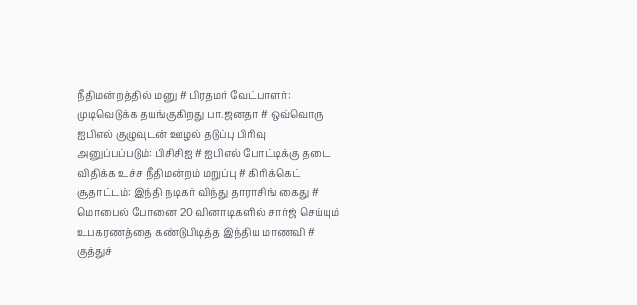நீதிமன்றத்தில் மனு # பிரதமர் வேட்பாளர்: முடிவெடுக்க தயங்குகிறது பா.ஜனதா # ஒவ்வொரு ஐபிஎல் குழுவுடன் ஊழல் தடுப்பு பிரிவு அனுப்பப்படும்: பிசிசிஐ # ஐபிஎல் போட்டிக்கு தடை விதிக்க உச்ச நீதிமன்றம் மறுப்பு # கிரிக்கெட் சூதாட்டம்: இந்தி நடிகர் விந்து தாராசிங் கைது # மொபைல் போனை 20 வினாடிகளில் சார்ஜ் செய்யும் உபகரணத்தை கண்டுபிடித்த இந்திய மாணவி # குத்துச்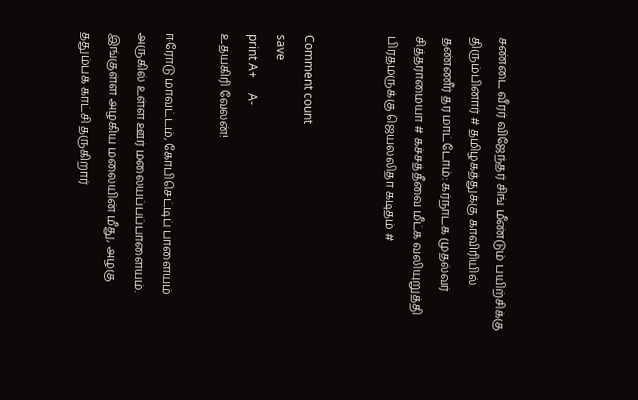சண்டை வீரர் விஜேந்தர் சிங் மீண்டும் பயிற்சிக்கு திரும்பினார் # தமிழகத்துக்கு காவிரியில் தண்ணீர் தர மாட்டோம்: கர்நாடக முதல்வர் சித்தராமையா # கச்சத்தீவை மீட்க வலியுறுத்தி பிரதமருக்கு ஜெயலலிதா கடிதம் #


Comment count
save
print A+     A-
உதயகிரி வேலன்!

ஈரோடு மாவட்டம், கோபிசெட்டிப் பாளையம் அருகில் உள்ள ஊர் மலையப்பப்பாளையம். இங்குள்ள அழகிய மலையின் மீது, அழகு ததும்பக் காட்சி தருகிறார்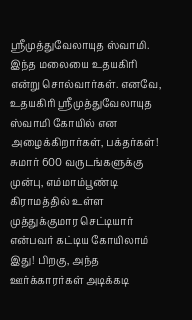ஸ்ரீமுத்துவேலாயுத ஸ்வாமி. இந்த மலையை உதயகிரி என்று சொல்வார்கள். எனவே, உதயகிரி ஸ்ரீமுத்துவேலாயுத ஸ்வாமி கோயில் என அழைக்கிறார்கள், பக்தர்கள்! சுமார் 600 வருடங்களுக்கு முன்பு, எம்மாம்பூண்டி கிராமத்தில் உள்ள முத்துக்குமார செட்டியார் என்பவர் கட்டிய கோயிலாம் இது! பிறகு, அந்த ஊர்க்காரர்கள் அடிக்கடி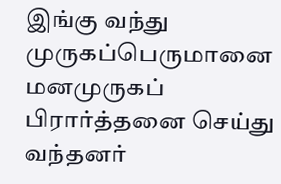இங்கு வந்து முருகப்பெருமானை மனமுருகப் பிரார்த்தனை செய்து வந்தனர்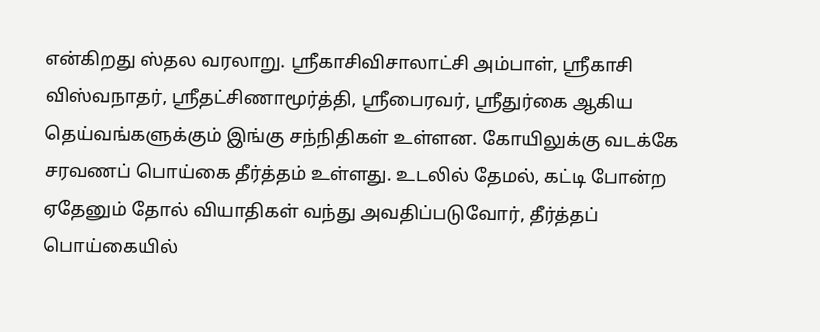என்கிறது ஸ்தல வரலாறு. ஸ்ரீகாசிவிசாலாட்சி அம்பாள், ஸ்ரீகாசி விஸ்வநாதர், ஸ்ரீதட்சிணாமூர்த்தி, ஸ்ரீபைரவர், ஸ்ரீதுர்கை ஆகிய தெய்வங்களுக்கும் இங்கு சந்நிதிகள் உள்ளன. கோயிலுக்கு வடக்கே சரவணப் பொய்கை தீர்த்தம் உள்ளது. உடலில் தேமல், கட்டி போன்ற ஏதேனும் தோல் வியாதிகள் வந்து அவதிப்படுவோர், தீர்த்தப் பொய்கையில்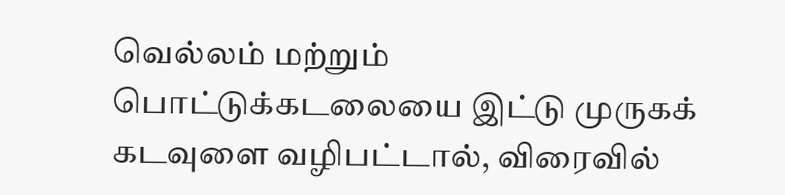வெல்லம் மற்றும் பொட்டுக்கடலையை இட்டு முருகக் கடவுளை வழிபட்டால், விரைவில்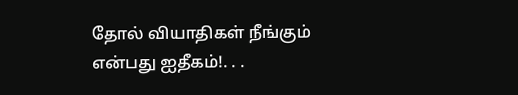தோல் வியாதிகள் நீங்கும் என்பது ஐதீகம்!. . .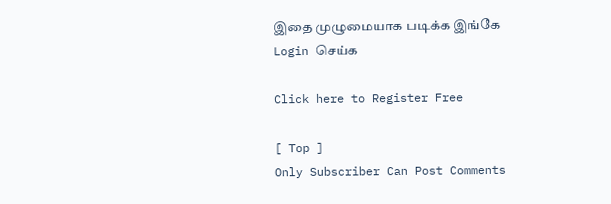இதை முழுமையாக படிக்க இங்கே Login செய்க

Click here to Register Free

[ Top ]
Only Subscriber Can Post Comments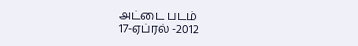அட்டை படம்
17-ஏப்ரல் -2012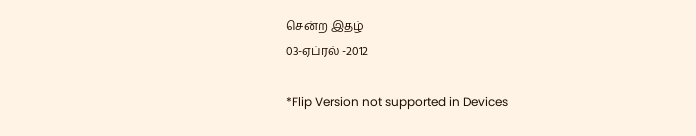சென்ற இதழ்
03-ஏப்ரல் -2012

*Flip Version not supported in Devices